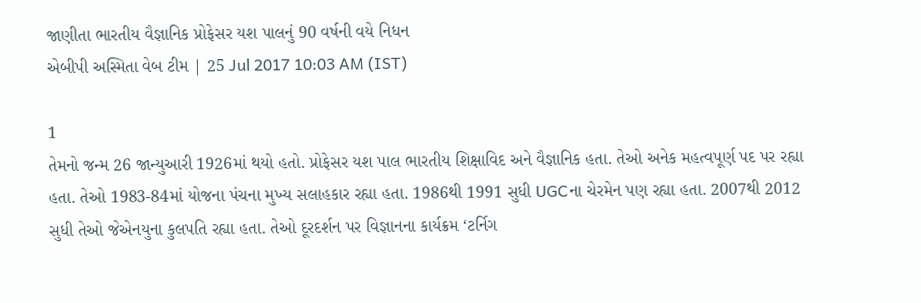જાણીતા ભારતીય વૈજ્ઞાનિક પ્રોફેસર યશ પાલનું 90 વર્ષની વયે નિધન
એબીપી અસ્મિતા વેબ ટીમ | 25 Jul 2017 10:03 AM (IST)

1
તેમનો જન્મ 26 જાન્યુઆરી 1926માં થયો હતો. પ્રોફેસર યશ પાલ ભારતીય શિક્ષાવિદ અને વૈજ્ઞાનિક હતા. તેઓ અનેક મહત્વપૂર્ણ પદ પર રહ્યા હતા. તેઓ 1983-84માં યોજના પંચના મુખ્ય સલાહકાર રહ્યા હતા. 1986થી 1991 સુધી UGCના ચેરમેન પણ રહ્યા હતા. 2007થી 2012 સુધી તેઓ જેએનયુના કુલપતિ રહ્યા હતા. તેઓ દૂરદર્શન પર વિજ્ઞાનના કાર્યક્રમ ‘ટર્નિગ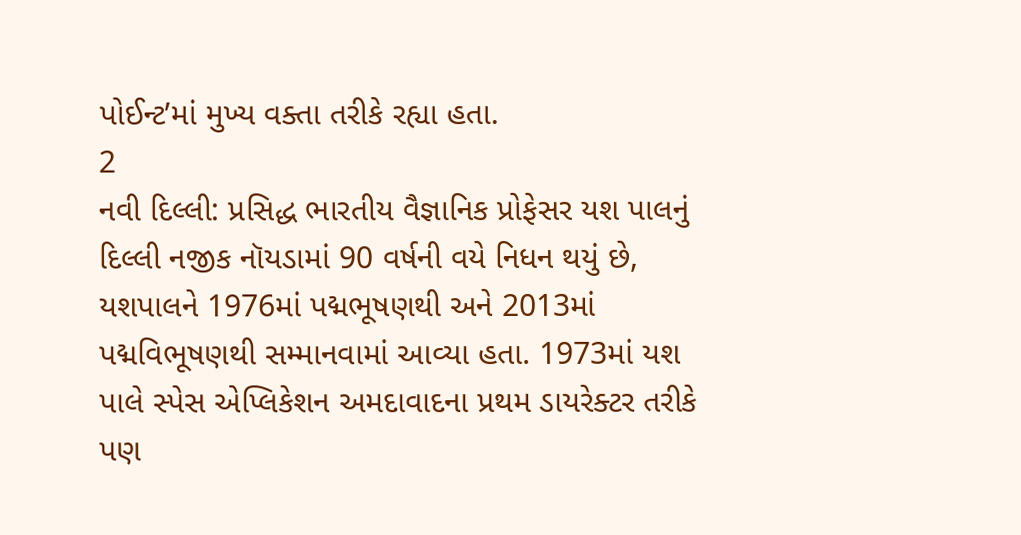પોઈન્ટ’માં મુખ્ય વક્તા તરીકે રહ્યા હતા.
2
નવી દિલ્લી: પ્રસિદ્ધ ભારતીય વૈજ્ઞાનિક પ્રોફેસર યશ પાલનું દિલ્લી નજીક નૉયડામાં 90 વર્ષની વયે નિધન થયું છે, યશપાલને 1976માં પદ્મભૂષણથી અને 2013માં પદ્મવિભૂષણથી સમ્માનવામાં આવ્યા હતા. 1973માં યશ પાલે સ્પેસ એપ્લિકેશન અમદાવાદના પ્રથમ ડાયરેક્ટર તરીકે પણ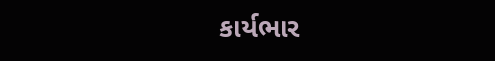કાર્યભાર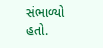સંભાળ્યો હતો.